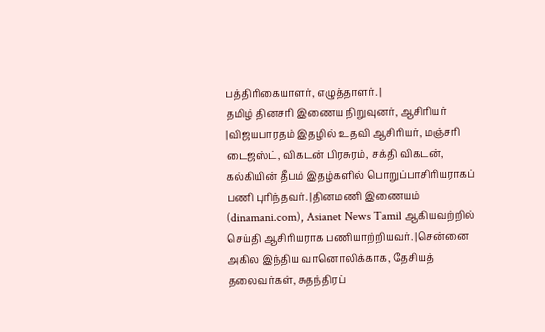பத்திரிகையாளர், எழுத்தாளர். |
தமிழ் தினசரி இணைய நிறுவுனர், ஆசிரியர் |விஜயபாரதம் இதழில் உதவி ஆசிரியர், மஞ்சரி டைஜஸ்ட், விகடன் பிரசுரம், சக்தி விகடன், கல்கியின் தீபம் இதழ்களில் பொறுப்பாசிரியராகப் பணி புரிந்தவர். |தினமணி இணையம் (dinamani.com), Asianet News Tamil ஆகியவற்றில் செய்தி ஆசிரியராக பணியாற்றியவர். |சென்னை அகில இந்திய வானொலிக்காக, தேசியத் தலைவர்கள், சுதந்திரப்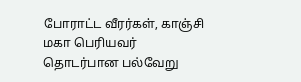போராட்ட வீரர்கள், காஞ்சி மகா பெரியவர் தொடர்பான பல்வேறு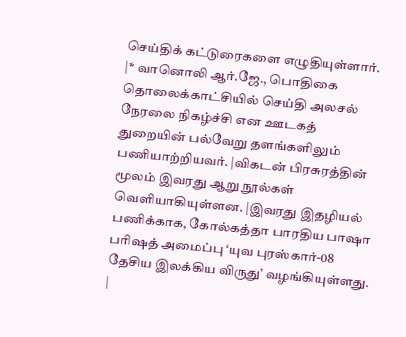செய்திக் கட்டுரைகளை எழுதியுள்ளார். |* வானொலி ஆர்.ஜே., பொதிகை தொலைக்காட்சியில் செய்தி அலசல் நேரலை நிகழ்ச்சி என ஊடகத் துறையின் பல்வேறு தளங்களிலும் பணியாற்றியவர். |விகடன் பிரசுரத்தின் மூலம் இவரது ஆறு நூல்கள் வெளியாகியுள்ளன. |இவரது இதழியல் பணிக்காக, கோல்கத்தா பாரதிய பாஷா பரிஷத் அமைப்பு ‘யுவ புரஸ்கார்-08 தேசிய இலக்கிய விருது’ வழங்கியுள்ளது. |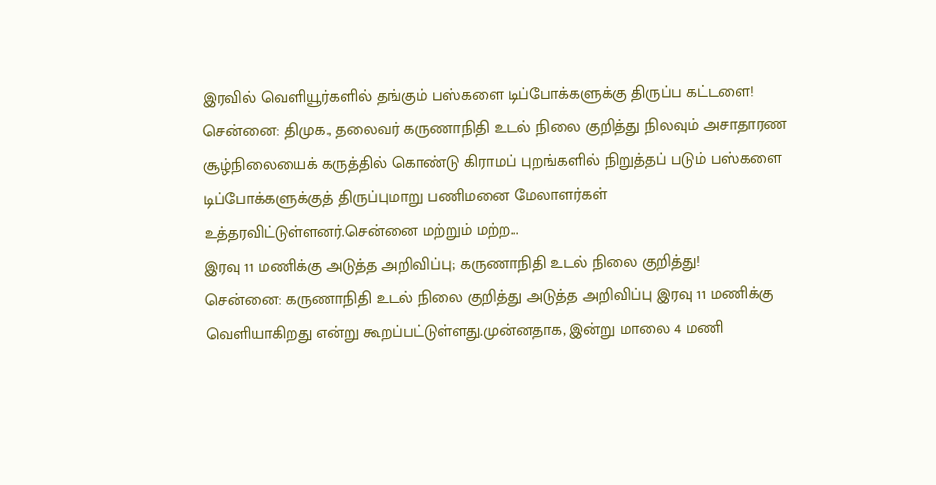இரவில் வெளியூர்களில் தங்கும் பஸ்களை டிப்போக்களுக்கு திருப்ப கட்டளை!
சென்னை: திமுக., தலைவர் கருணாநிதி உடல் நிலை குறித்து நிலவும் அசாதாரண சூழ்நிலையைக் கருத்தில் கொண்டு கிராமப் புறங்களில் நிறுத்தப் படும் பஸ்களை டிப்போக்களுக்குத் திருப்புமாறு பணிமனை மேலாளர்கள் உத்தரவிட்டுள்ளனர்.சென்னை மற்றும் மற்ற...
இரவு 11 மணிக்கு அடுத்த அறிவிப்பு; கருணாநிதி உடல் நிலை குறித்து!
சென்னை: கருணாநிதி உடல் நிலை குறித்து அடுத்த அறிவிப்பு இரவு 11 மணிக்கு வெளியாகிறது என்று கூறப்பட்டுள்ளது.முன்னதாக, இன்று மாலை 4 மணி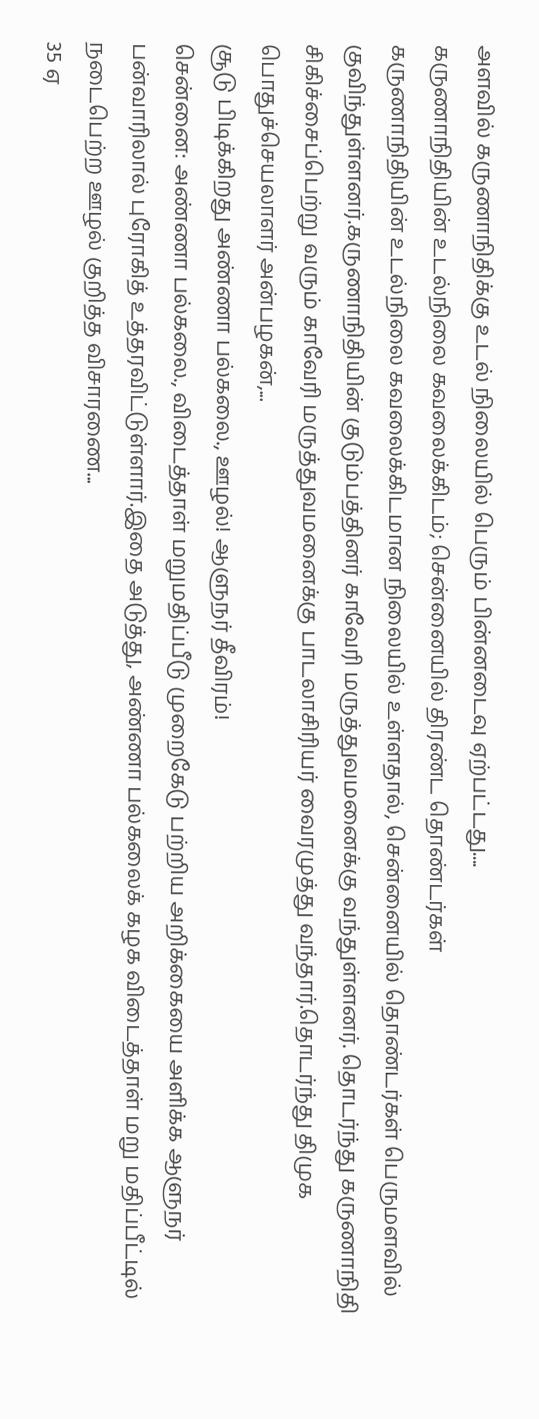அளவில் கருணாநிதிக்கு உடல் நிலையில் பெரும் பின்னடைவு ஏற்பட்டது....
கருணாநிதியின் உடல்நிலை கவலைக்கிடம்; சென்னையில் திரண்ட தொண்டர்கள்
கருணாநிதியின் உடல்நிலை கவலைக்கிடமான நிலையில் உள்ளதால், சென்னையில் தொண்டர்கள் பெருமளவில் குவிந்துள்ளனர்.கருணாநிதியின் குடும்பத்தினர் காவேரி மருத்துவமனைக்கு வந்துள்ளனர். தொடர்ந்து கருணாநிதி சிகிச்சைப்பெற்று வரும் காவேரி மருத்துவமனைக்கு பாடலாசிரியர் வைரமுத்து வந்தார்.தொடர்ந்து திமுக பொதுச்செயலாளர் அன்பழகன்,...
சூடு பிடிக்கிறது அண்ணா பல்கலை., ஊழல்! ஆளுநர் தீவிரம்!
சென்னை: அண்ணா பல்கலை., விடைத்தாள் மறுமதிப்பீடு முறைகேடு பற்றிய அறிக்கையை அளிக்க ஆளுநர் பன்வாரிலால் புரோகித் உத்தரவிட்டுள்ளார்.இதை அடுத்து, அண்ணா பல்கலைக் கழக விடைத்தாள் மறு மதிப்பீட்டில் நடைபெற்ற ஊழல் குறித்த விசாரணை...
35 ஏ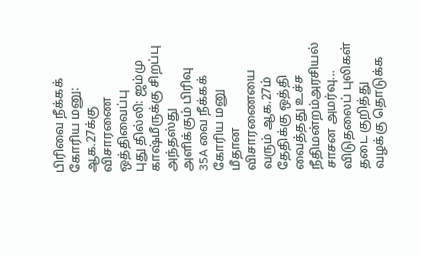பிரிவை நீக்கக் கோரிய மனு: ஆக.27க்கு விசாரணை ஒத்திவைப்பு
புது தில்லி: ஜம்மு காஷ்மீருக்கு சிறப்பு அந்தஸ்து அளிக்கும் பிரிவு 35A வை நீக்கக் கோரிய மனு மீதான விசாரணையை வரும் ஆக.27ம் தேதிக்கு ஒத்தி வைத்தது உச்ச நீதிமன்றம்அரசியல் சாசன அமர்வு...
விடுதலைப் புலிகள் தடை குறித்து வழக்கு தொடுக்க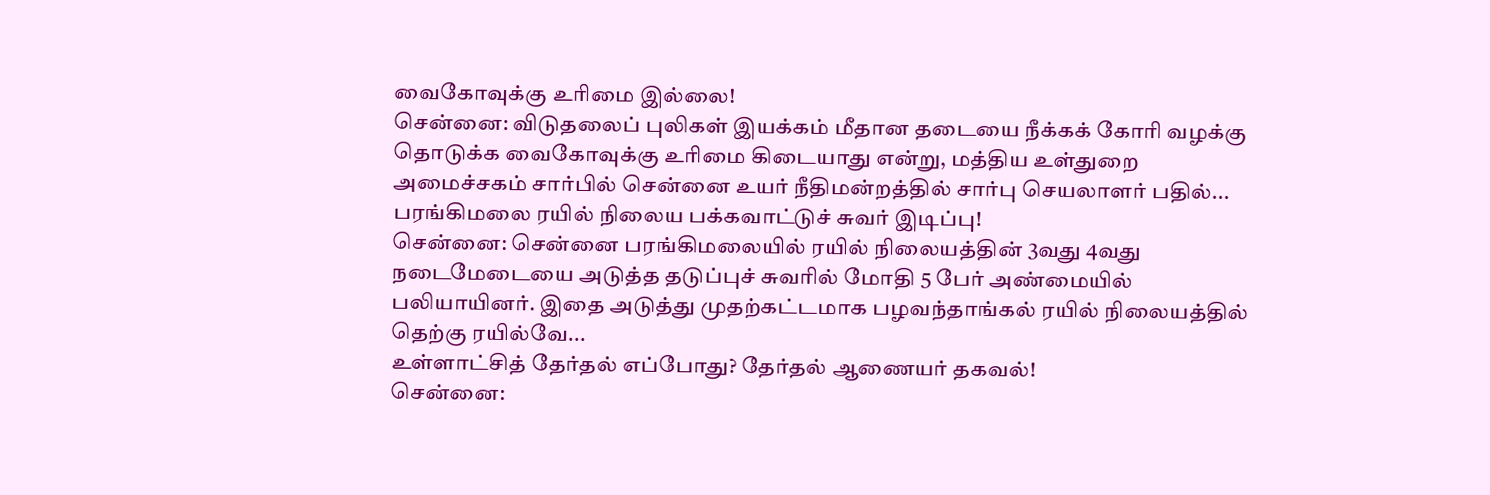வைகோவுக்கு உரிமை இல்லை!
சென்னை: விடுதலைப் புலிகள் இயக்கம் மீதான தடையை நீக்கக் கோரி வழக்கு தொடுக்க வைகோவுக்கு உரிமை கிடையாது என்று, மத்திய உள்துறை அமைச்சகம் சார்பில் சென்னை உயர் நீதிமன்றத்தில் சார்பு செயலாளர் பதில்...
பரங்கிமலை ரயில் நிலைய பக்கவாட்டுச் சுவர் இடிப்பு!
சென்னை: சென்னை பரங்கிமலையில் ரயில் நிலையத்தின் 3வது 4வது நடைமேடையை அடுத்த தடுப்புச் சுவரில் மோதி 5 பேர் அண்மையில் பலியாயினர். இதை அடுத்து முதற்கட்டமாக பழவந்தாங்கல் ரயில் நிலையத்தில் தெற்கு ரயில்வே...
உள்ளாட்சித் தேர்தல் எப்போது? தேர்தல் ஆணையர் தகவல்!
சென்னை: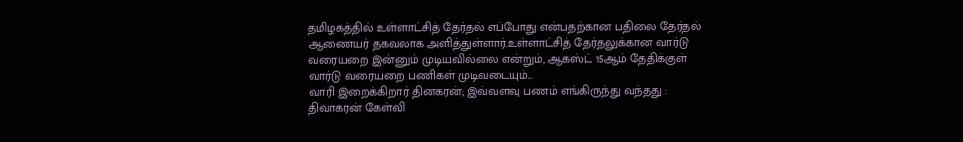தமிழகத்தில் உள்ளாட்சித் தேர்தல் எப்போது என்பதற்கான பதிலை தேர்தல் ஆணையர் தகவலாக அளித்துள்ளார்.உள்ளாட்சித் தேர்தலுக்கான வார்டு வரையறை இன்னும் முடியவில்லை என்றும், ஆகஸ்ட் 15ஆம் தேதிக்குள் வார்டு வரையறை பணிகள் முடிவடையும்...
வாரி இறைக்கிறார் தினகரன்; இவ்வளவு பணம் எங்கிருந்து வந்தது : திவாகரன் கேள்வி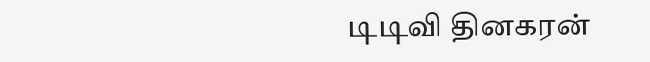டிடிவி தினகரன்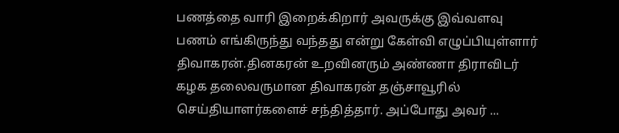பணத்தை வாரி இறைக்கிறார் அவருக்கு இவ்வளவு பணம் எங்கிருந்து வந்தது என்று கேள்வி எழுப்பியுள்ளார் திவாகரன்.தினகரன் உறவினரும் அண்ணா திராவிடர் கழக தலைவருமான திவாகரன் தஞ்சாவூரில் செய்தியாளர்களைச் சந்தித்தார். அப்போது அவர் ...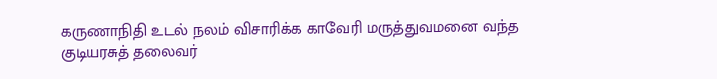கருணாநிதி உடல் நலம் விசாரிக்க காவேரி மருத்துவமனை வந்த குடியரசுத் தலைவர்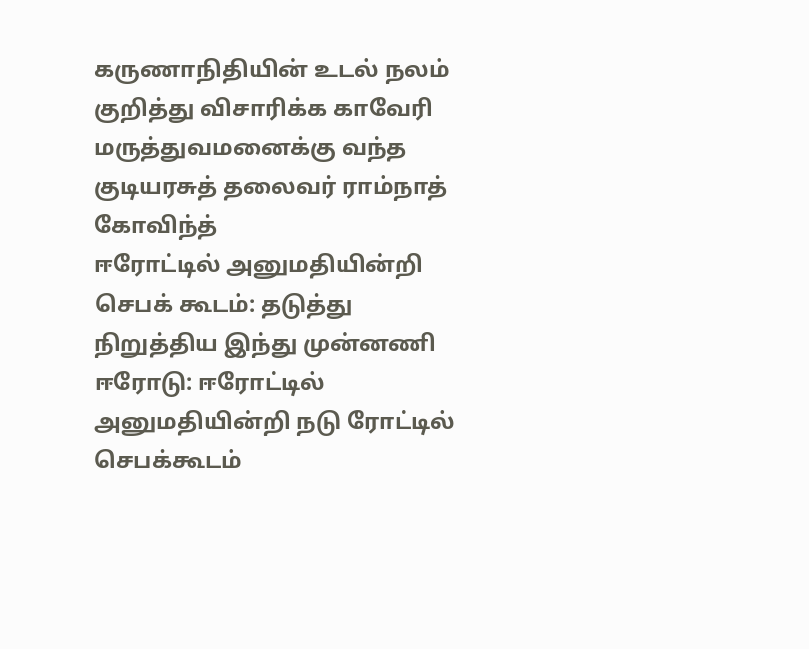கருணாநிதியின் உடல் நலம் குறித்து விசாரிக்க காவேரி மருத்துவமனைக்கு வந்த குடியரசுத் தலைவர் ராம்நாத் கோவிந்த்
ஈரோட்டில் அனுமதியின்றி செபக் கூடம்: தடுத்து நிறுத்திய இந்து முன்னணி
ஈரோடு: ஈரோட்டில் அனுமதியின்றி நடு ரோட்டில் செபக்கூடம்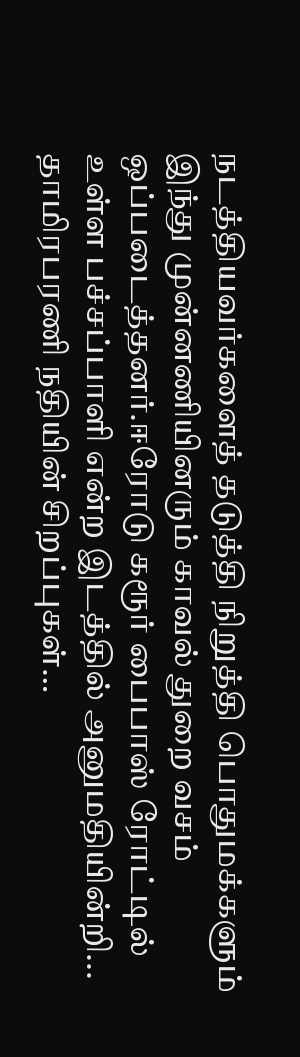நடத்தியவர்களைத் தடுத்தி நிறுத்தி பொதுமக்களும் இந்து முன்னணியினரும் காவல் துறை வசம் ஒப்படைத்தனர்.ஈரோடு கரூர் பைபாஸ் ரோட்டில் உள்ள பச்சப்பாளி என்ற இடத்தில் அனுமதியின்றி...
தாமிரபரணி நதியின் சிறப்புகள்…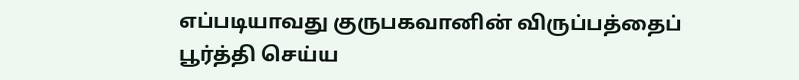எப்படியாவது குருபகவானின் விருப்பத்தைப் பூர்த்தி செய்ய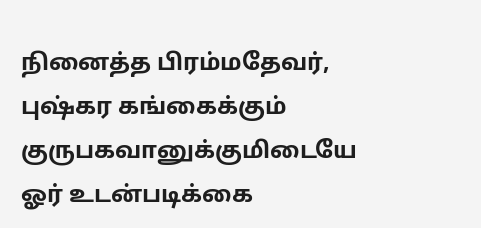நினைத்த பிரம்மதேவர், புஷ்கர கங்கைக்கும் குருபகவானுக்குமிடையே ஓர் உடன்படிக்கை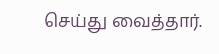செய்து வைத்தார்.